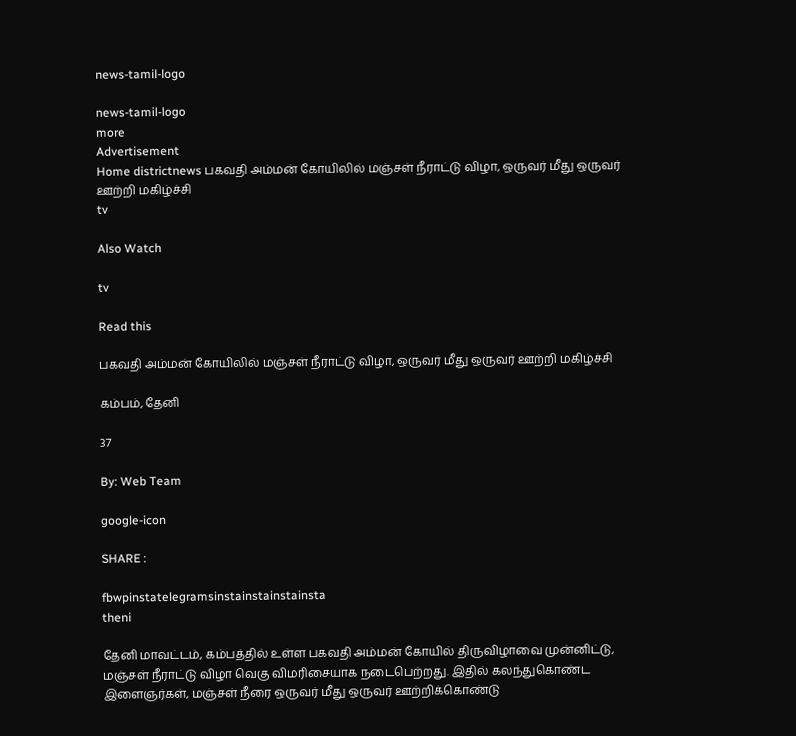news-tamil-logo

news-tamil-logo
more
Advertisement
Home districtnews பகவதி அம்மன் கோயிலில் மஞ்சள் நீராட்டு விழா, ஒருவர் மீது ஒருவர் ஊற்றி மகிழ்ச்சி
tv

Also Watch

tv

Read this

பகவதி அம்மன் கோயிலில் மஞ்சள் நீராட்டு விழா, ஒருவர் மீது ஒருவர் ஊற்றி மகிழ்ச்சி

கம்பம், தேனி

37

By: Web Team

google-icon

SHARE :

fbwpinstatelegramsinstainstainstainsta
theni

தேனி மாவட்டம், கம்பத்தில் உள்ள பகவதி அம்மன் கோயில் திருவிழாவை முன்னிட்டு, மஞ்சள் நீராட்டு விழா வெகு விமரிசையாக நடைபெற்றது. இதில் கலந்துகொண்ட இளைஞர்கள், மஞ்சள் நீரை ஒருவர் மீது ஒருவர் ஊற்றிக்கொண்டு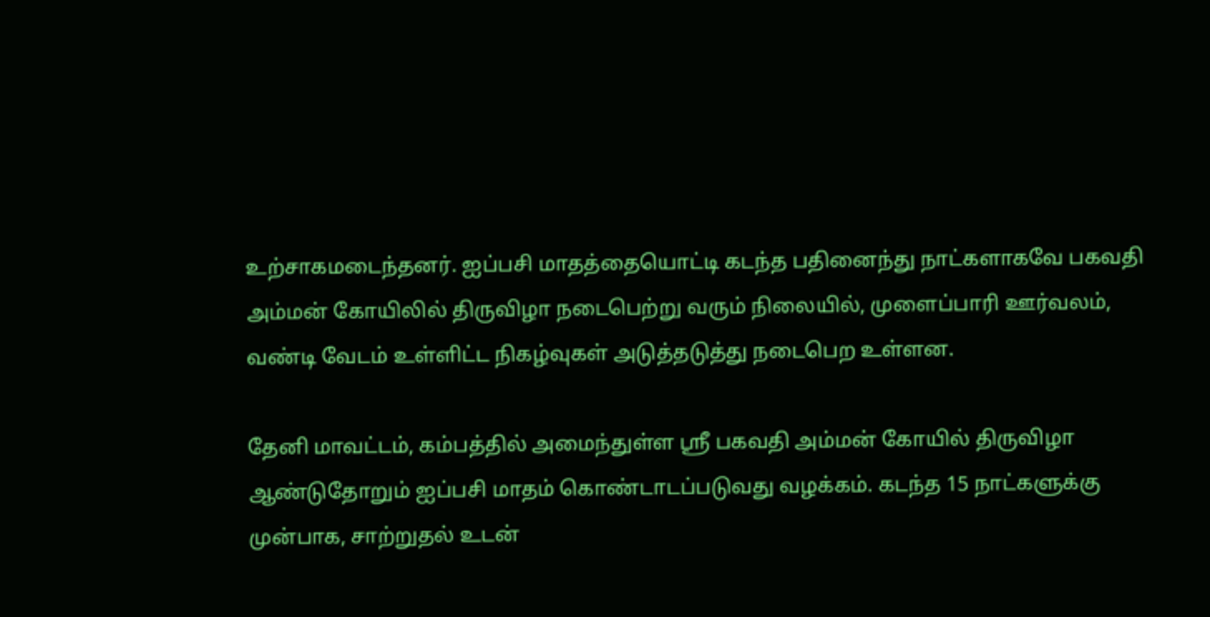உற்சாகமடைந்தனர். ஐப்பசி மாதத்தையொட்டி கடந்த பதினைந்து நாட்களாகவே பகவதி அம்மன் கோயிலில் திருவிழா நடைபெற்று வரும் நிலையில், முளைப்பாரி ஊர்வலம், வண்டி வேடம் உள்ளிட்ட நிகழ்வுகள் அடுத்தடுத்து நடைபெற உள்ளன.

தேனி மாவட்டம், கம்பத்தில் அமைந்துள்ள ஸ்ரீ பகவதி அம்மன் கோயில் திருவிழா ஆண்டுதோறும் ஐப்பசி மாதம் கொண்டாடப்படுவது வழக்கம். கடந்த 15 நாட்களுக்கு முன்பாக, சாற்றுதல் உடன்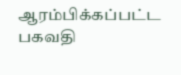ஆரம்பிக்கப்பட்ட பகவதி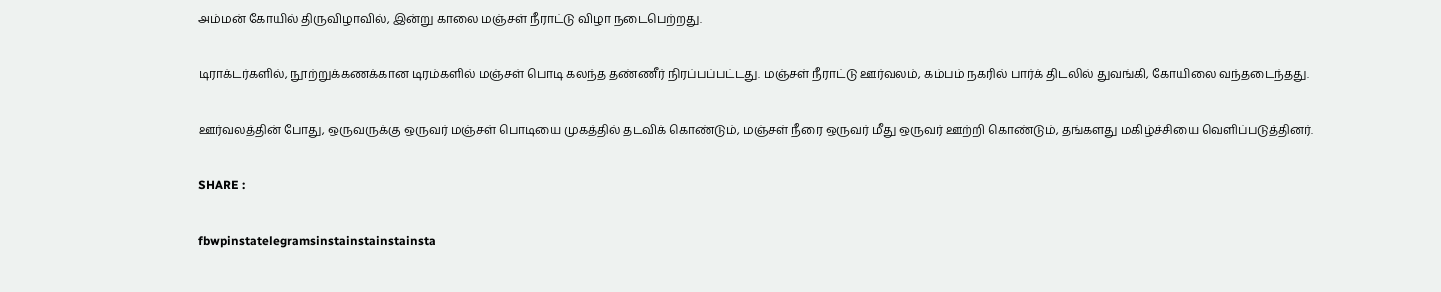அம்மன் கோயில் திருவிழாவில், இன்று காலை மஞ்சள் நீராட்டு விழா நடைபெற்றது.

டிராக்டர்களில், நூற்றுக்கணக்கான டிரம்களில் மஞ்சள் பொடி கலந்த தண்ணீர் நிரப்பப்பட்டது. மஞ்சள் நீராட்டு ஊர்வலம், கம்பம் நகரில் பார்க் திடலில் துவங்கி, கோயிலை வந்தடைந்தது.

ஊர்வலத்தின் போது, ஒருவருக்கு ஒருவர் மஞ்சள் பொடியை முகத்தில் தடவிக் கொண்டும், மஞ்சள் நீரை ஒருவர் மீது ஒருவர் ஊற்றி கொண்டும், தங்களது மகிழ்ச்சியை வெளிப்படுத்தினர்.

SHARE :

fbwpinstatelegramsinstainstainstainsta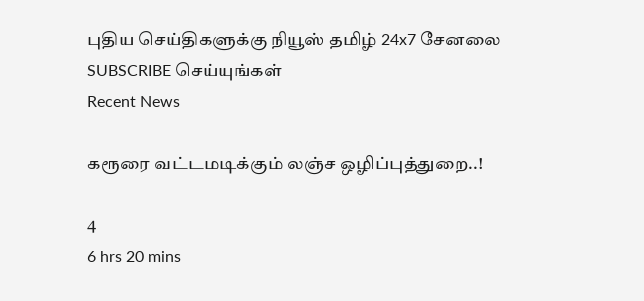புதிய செய்திகளுக்கு நியூஸ் தமிழ் 24x7 சேனலை SUBSCRIBE செய்யுங்கள்
Recent News

கரூரை வட்டமடிக்கும் லஞ்ச ஒழிப்புத்துறை..!

4
6 hrs 20 mins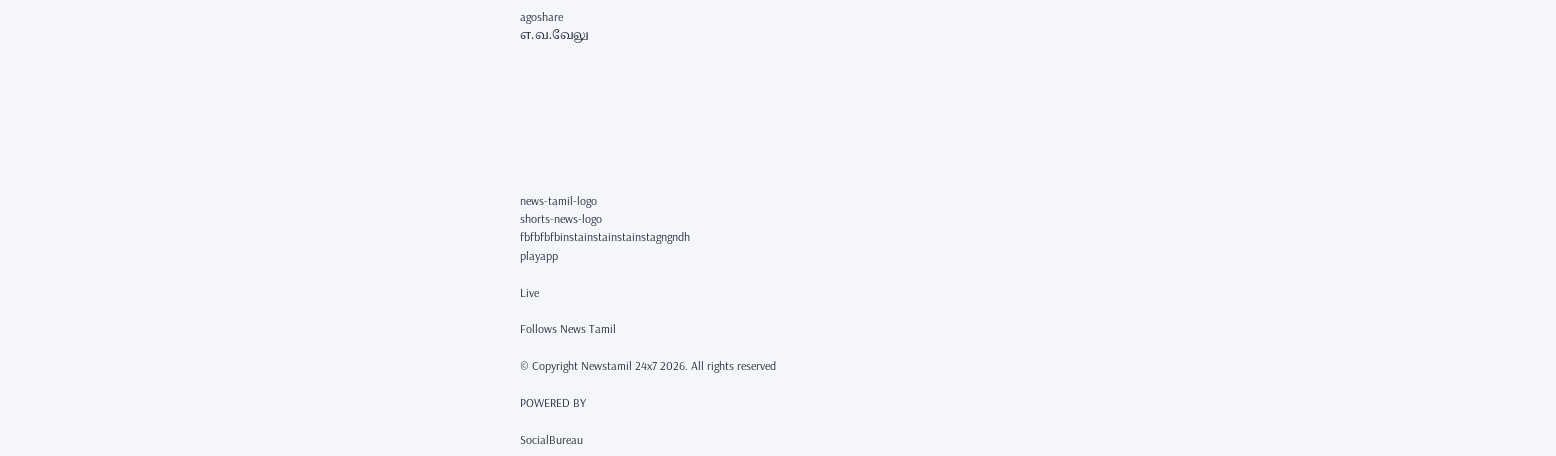agoshare
எ.வ.வேலு








news-tamil-logo
shorts-news-logo
fbfbfbfbinstainstainstainstagngndh
playapp

Live

Follows News Tamil

© Copyright Newstamil 24x7 2026. All rights reserved

POWERED BY

SocialBureau